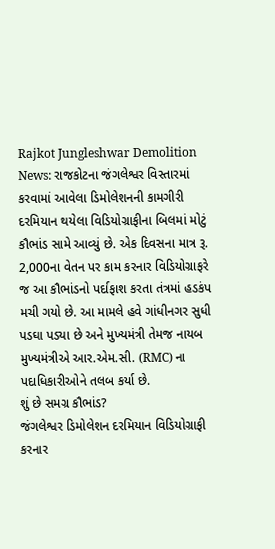Rajkot Jungleshwar Demolition News: રાજકોટના જંગલેશ્વર વિસ્તારમાં કરવામાં આવેલા ડિમોલેશનની કામગીરી દરમિયાન થયેલા વિડિયોગ્રાફીના બિલમાં મોટું કૌભાંડ સામે આવ્યું છે. એક દિવસના માત્ર રૂ. 2,000ના વેતન પર કામ કરનાર વિડિયોગ્રાફરે જ આ કૌભાંડનો પર્દાફાશ કરતા તંત્રમાં હડકંપ મચી ગયો છે. આ મામલે હવે ગાંધીનગર સુધી પડઘા પડ્યા છે અને મુખ્યમંત્રી તેમજ નાયબ મુખ્યમંત્રીએ આર.એમ.સી. (RMC) ના પદાધિકારીઓને તલબ કર્યા છે.
શું છે સમગ્ર કૌભાંડ?
જંગલેશ્વર ડિમોલેશન દરમિયાન વિડિયોગ્રાફી કરનાર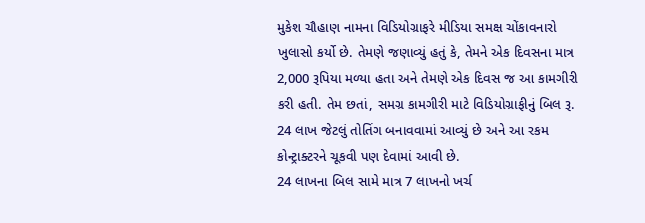મુકેશ ચૌહાણ નામના વિડિયોગ્રાફરે મીડિયા સમક્ષ ચોંકાવનારો ખુલાસો કર્યો છે. તેમણે જણાવ્યું હતું કે, તેમને એક દિવસના માત્ર 2,000 રૂપિયા મળ્યા હતા અને તેમણે એક દિવસ જ આ કામગીરી કરી હતી. તેમ છતાં, સમગ્ર કામગીરી માટે વિડિયોગ્રાફીનું બિલ રૂ. 24 લાખ જેટલું તોતિંગ બનાવવામાં આવ્યું છે અને આ રકમ કોન્ટ્રાક્ટરને ચૂકવી પણ દેવામાં આવી છે.
24 લાખના બિલ સામે માત્ર 7 લાખનો ખર્ચ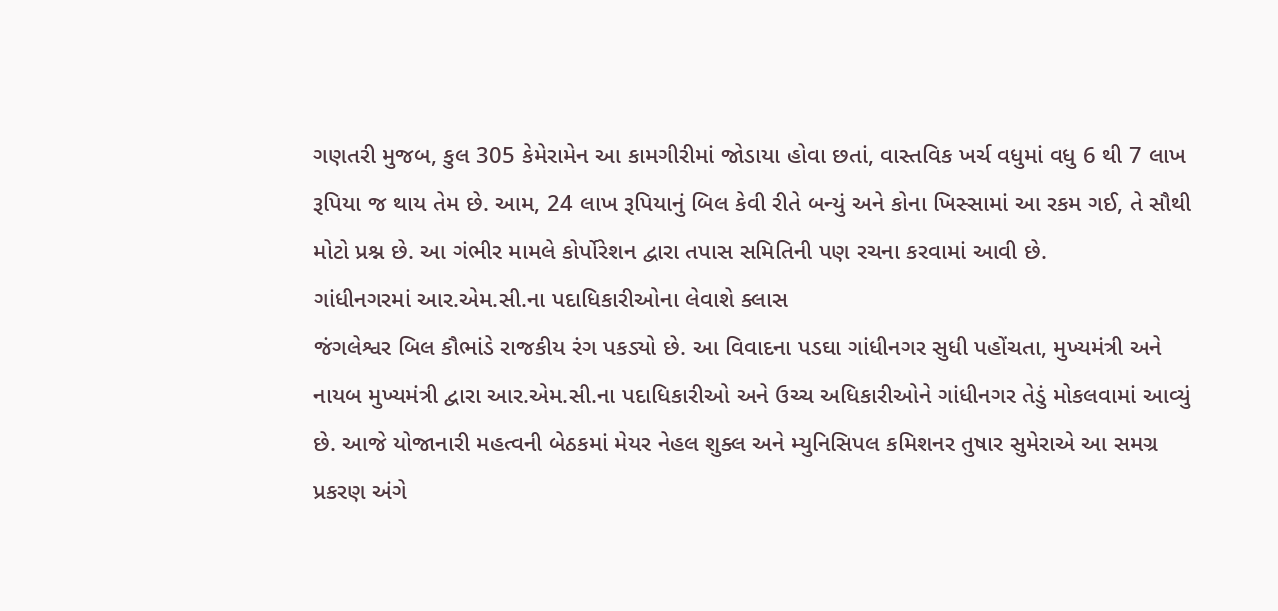ગણતરી મુજબ, કુલ 305 કેમેરામેન આ કામગીરીમાં જોડાયા હોવા છતાં, વાસ્તવિક ખર્ચ વધુમાં વધુ 6 થી 7 લાખ રૂપિયા જ થાય તેમ છે. આમ, 24 લાખ રૂપિયાનું બિલ કેવી રીતે બન્યું અને કોના ખિસ્સામાં આ રકમ ગઈ, તે સૌથી મોટો પ્રશ્ન છે. આ ગંભીર મામલે કોર્પોરેશન દ્વારા તપાસ સમિતિની પણ રચના કરવામાં આવી છે.
ગાંધીનગરમાં આર.એમ.સી.ના પદાધિકારીઓના લેવાશે ક્લાસ
જંગલેશ્વર બિલ કૌભાંડે રાજકીય રંગ પકડ્યો છે. આ વિવાદના પડઘા ગાંધીનગર સુધી પહોંચતા, મુખ્યમંત્રી અને નાયબ મુખ્યમંત્રી દ્વારા આર.એમ.સી.ના પદાધિકારીઓ અને ઉચ્ચ અધિકારીઓને ગાંધીનગર તેડું મોકલવામાં આવ્યું છે. આજે યોજાનારી મહત્વની બેઠકમાં મેયર નેહલ શુક્લ અને મ્યુનિસિપલ કમિશનર તુષાર સુમેરાએ આ સમગ્ર પ્રકરણ અંગે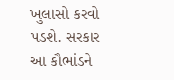ખુલાસો કરવો પડશે. સરકાર આ કૌભાંડને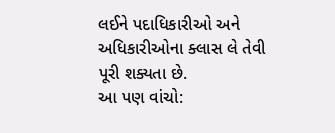લઈને પદાધિકારીઓ અને અધિકારીઓના ક્લાસ લે તેવી પૂરી શક્યતા છે.
આ પણ વાંચો: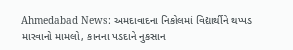Ahmedabad News: અમદાવાદના નિકોલમાં વિદ્યાર્થીને થપ્પડ મારવાનો મામલો, કાનના પડદાને નુકસાન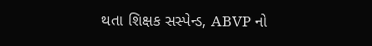થતા શિક્ષક સસ્પેન્ડ, ABVP નો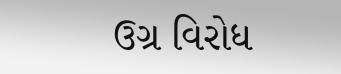ઉગ્ર વિરોધ